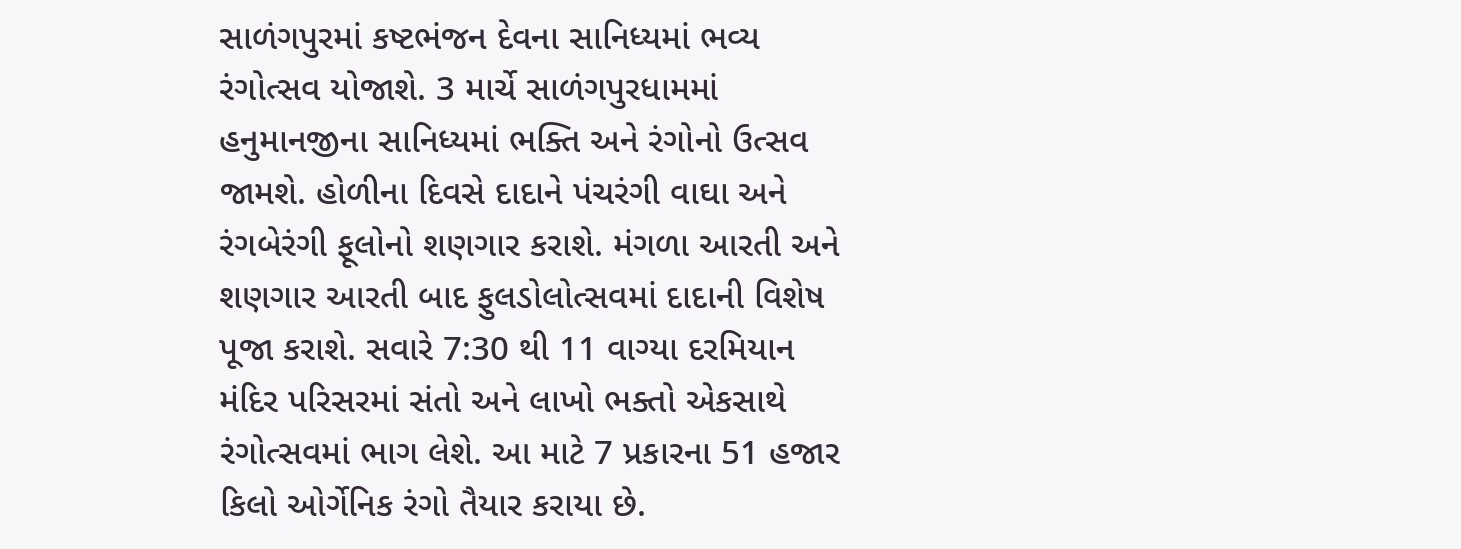સાળંગપુરમાં કષ્ટભંજન દેવના સાનિધ્યમાં ભવ્ય રંગોત્સવ યોજાશે. 3 માર્ચે સાળંગપુરધામમાં હનુમાનજીના સાનિધ્યમાં ભક્તિ અને રંગોનો ઉત્સવ જામશે. હોળીના દિવસે દાદાને પંચરંગી વાઘા અને રંગબેરંગી ફૂલોનો શણગાર કરાશે. મંગળા આરતી અને શણગાર આરતી બાદ ફુલડોલોત્સવમાં દાદાની વિશેષ પૂજા કરાશે. સવારે 7:30 થી 11 વાગ્યા દરમિયાન મંદિર પરિસરમાં સંતો અને લાખો ભક્તો એકસાથે રંગોત્સવમાં ભાગ લેશે. આ માટે 7 પ્રકારના 51 હજાર કિલો ઓર્ગેનિક રંગો તૈયાર કરાયા છે.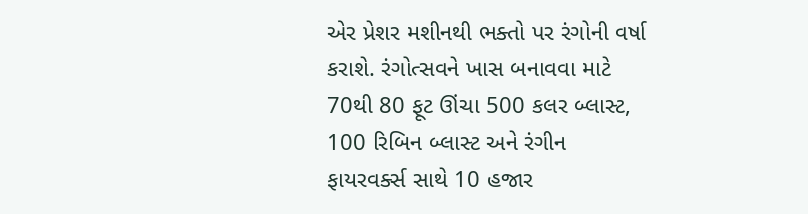એર પ્રેશર મશીનથી ભક્તો પર રંગોની વર્ષા કરાશે. રંગોત્સવને ખાસ બનાવવા માટે 70થી 80 ફૂટ ઊંચા 500 કલર બ્લાસ્ટ, 100 રિબિન બ્લાસ્ટ અને રંગીન ફાયરવર્ક્સ સાથે 10 હજાર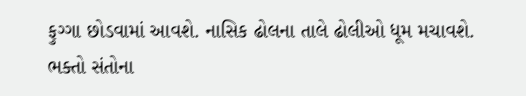ફુગ્ગા છોડવામાં આવશે. નાસિક ઢોલના તાલે ઢોલીઓ ધૂમ મચાવશે. ભક્તો સંતોના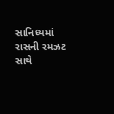સાનિધ્યમાં રાસની રમઝટ સાથે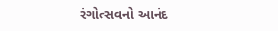રંગોત્સવનો આનંદ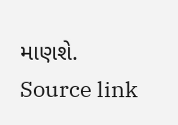માણશે.
Source link